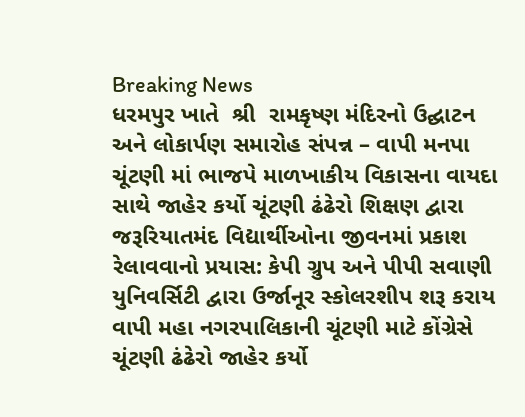Breaking News
ધરમપુર ખાતે  શ્રી  રામકૃષ્ણ મંદિરનો ઉદ્ઘાટન અને લોકાર્પણ સમારોહ સંપન્ન – વાપી મનપા ચૂંટણી માં ભાજપે માળખાકીય વિકાસના વાયદા સાથે જાહેર કર્યો ચૂંટણી ઢંઢેરો શિક્ષણ દ્વારા જરૂરિયાતમંદ વિદ્યાર્થીઓના જીવનમાં પ્રકાશ રેલાવવાનો પ્રયાસ: કેપી ગ્રુપ અને પીપી સવાણી યુનિવર્સિટી દ્વારા ઉર્જાનૂર સ્કોલરશીપ શરૂ કરાય વાપી મહા નગરપાલિકાની ચૂંટણી માટે કોંગ્રેસે  ચૂંટણી ઢંઢેરો જાહેર કર્યો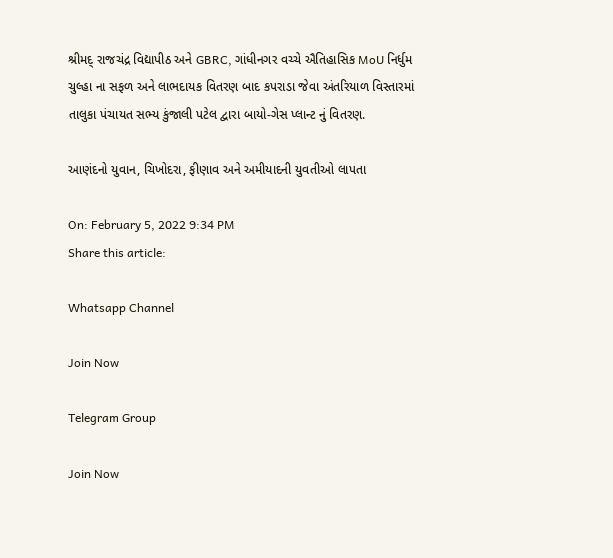શ્રીમદ્ રાજચંદ્ર વિદ્યાપીઠ અને GBRC, ગાંધીનગર વચ્ચે ઐતિહાસિક MoU નિર્ધુમ ચુલ્હા ના સફળ અને લાભદાયક વિતરણ બાદ કપરાડા જેવા અંતરિયાળ વિસ્તારમાં તાલુકા પંચાયત સભ્ય કુંજાલી પટેલ દ્વારા બાયો-ગેસ પ્લાન્ટ નું વિતરણ.

આણંદનો યુવાન, ચિખોદરા, ફીણાવ અને અમીયાદની યુવતીઓ લાપતા

On: February 5, 2022 9:34 PM
Share this article:

Whatsapp Channel

Join Now

Telegram Group

Join Now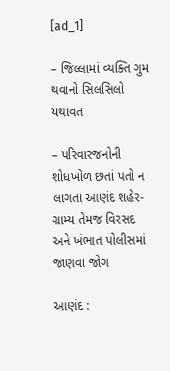[ad_1]

– જિલ્લામાં વ્યક્તિ ગુમ થવાનો સિલસિલો યથાવત

– પરિવારજનોની શોધખોળ છતાં પતો ન લાગતા આણંદ શહેર-ગ્રામ્ય તેમજ વિરસદ અને ખંભાત પોલીસમાં જાણવા જોગ

આણંદ :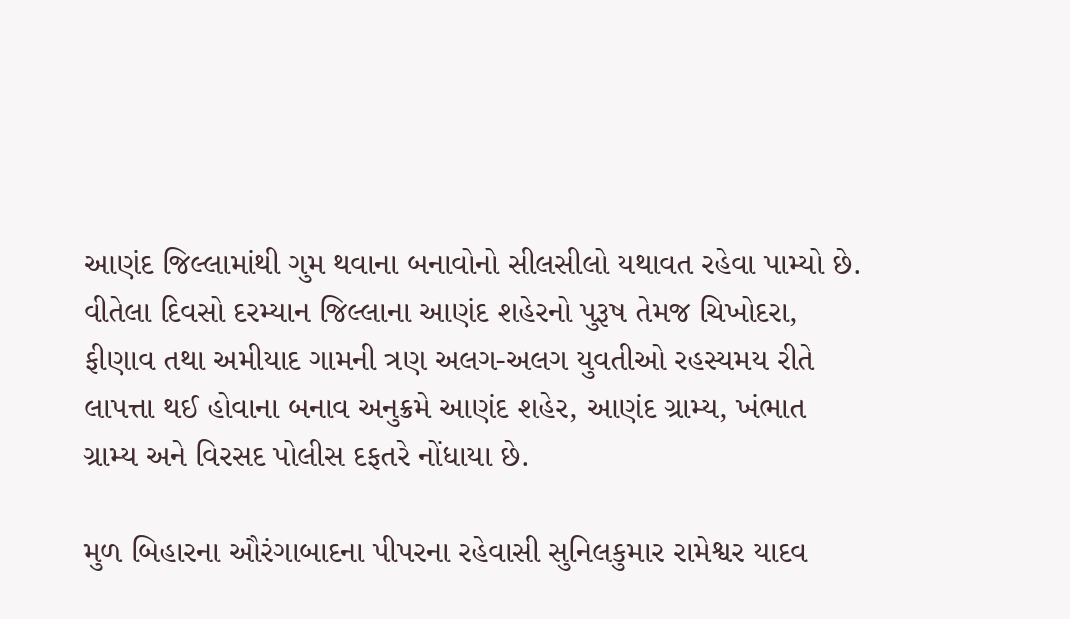આણંદ જિલ્લામાંથી ગુમ થવાના બનાવોનો સીલસીલો યથાવત રહેવા પામ્યો છે. વીતેલા દિવસો દરમ્યાન જિલ્લાના આણંદ શહેરનો પુરૂષ તેમજ ચિખોદરા, ફીણાવ તથા અમીયાદ ગામની ત્રણ અલગ-અલગ યુવતીઓ રહસ્યમય રીતે લાપત્તા થઈ હોવાના બનાવ અનુક્રમે આણંદ શહેર, આણંદ ગ્રામ્ય, ખંભાત ગ્રામ્ય અને વિરસદ પોલીસ દફતરે નોંધાયા છે.

મુળ બિહારના ઔરંગાબાદના પીપરના રહેવાસી સુનિલકુમાર રામેશ્વર યાદવ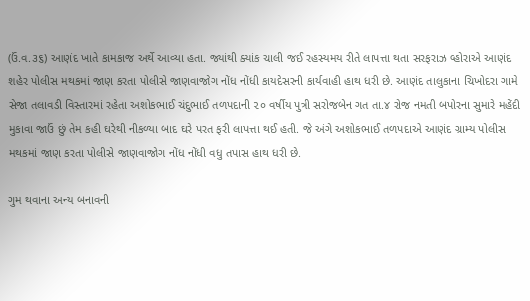(ઉં.વ.૩૬) આણંદ ખાતે કામકાજ અર્થે આવ્યા હતા. જ્યાંથી ક્યાંક ચાલી જઈ રહસ્યમય રીતે લાપત્તા થતા સરફરાઝ વ્હોરાએ આણંદ શહેર પોલીસ મથકમાં જાણ કરતા પોલીસે જાણવાજોગ નોંધ નોંધી કાયદેસરની કાર્યવાહી હાથ ધરી છે. આણંદ તાલુકાના ચિખોદરા ગામે સેજા તલાવડી વિસ્તારમાં રહેતા અશોકભાઈ ચંદુભાઈ તળપદાની ૨૦ વર્ષીય પુત્રી સરોજબેન ગત તા.૪ રોજ નમતી બપોરના સુમારે મહેંદી મુકાવા જાઉં છું તેમ કહી ઘરેથી નીકળ્યા બાદ ઘરે પરત ફરી લાપત્તા થઈ હતી. જે અંગે અશોકભાઈ તળપદાએ આણંદ ગ્રામ્ય પોલીસ મથકમાં જાણ કરતા પોલીસે જાણવાજોગ નોંધ નોંધી વધુ તપાસ હાથ ધરી છે.

ગુમ થવાના અન્ય બનાવની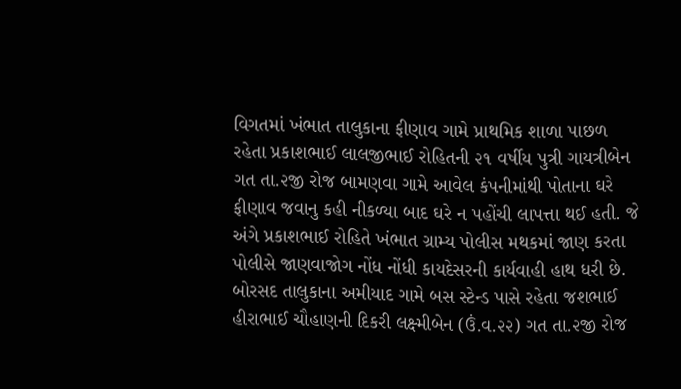વિગતમાં ખંભાત તાલુકાના ફીણાવ ગામે પ્રાથમિક શાળા પાછળ રહેતા પ્રકાશભાઈ લાલજીભાઈ રોહિતની ૨૧ વર્ષીય પુત્રી ગાયત્રીબેન ગત તા.૨જી રોજ બામણવા ગામે આવેલ કંપનીમાંથી પોતાના ઘરે ફીણાવ જવાનુ કહી નીકળ્યા બાદ ઘરે ન પહોંચી લાપત્તા થઈ હતી. જે અંગે પ્રકાશભાઈ રોહિતે ખંભાત ગ્રામ્ય પોલીસ મથકમાં જાણ કરતા પોલીસે જાણવાજોગ નોંધ નોંધી કાયદેસરની કાર્યવાહી હાથ ધરી છે. બોરસદ તાલુકાના અમીયાદ ગામે બસ સ્ટેન્ડ પાસે રહેતા જશભાઈ હીરાભાઈ ચૌહાણની દિકરી લક્ષ્મીબેન (ઉં.વ.૨૨) ગત તા.૨જી રોજ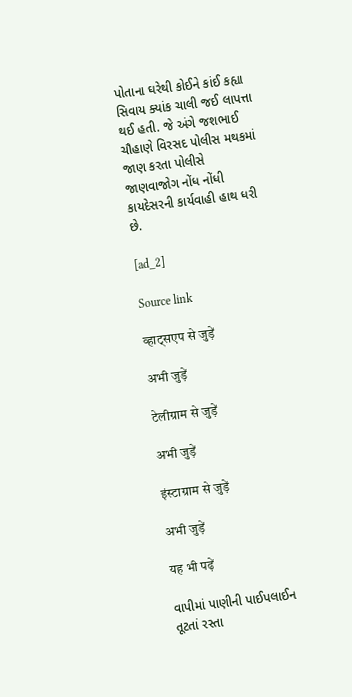પોતાના ઘરેથી કોઈને કાંઈ કહ્યા સિવાય ક્યાંક ચાલી જઈ લાપત્તા થઈ હતી. જે અંગે જશભાઈ ચૌહાણે વિરસદ પોલીસ મથકમાં જાણ કરતા પોલીસે જાણવાજોગ નોંધ નોંધી કાયદેસરની કાર્યવાહી હાથ ધરી છે.

[ad_2]

Source link

व्हाट्सएप से जुड़ें

अभी जुड़ें

टेलीग्राम से जुड़ें

अभी जुड़ें

इंस्टाग्राम से जुड़ें

अभी जुड़ें

यह भी पढ़ें

વાપીમાં પાણીની પાઈપલાઈન તૂટતાં રસ્તા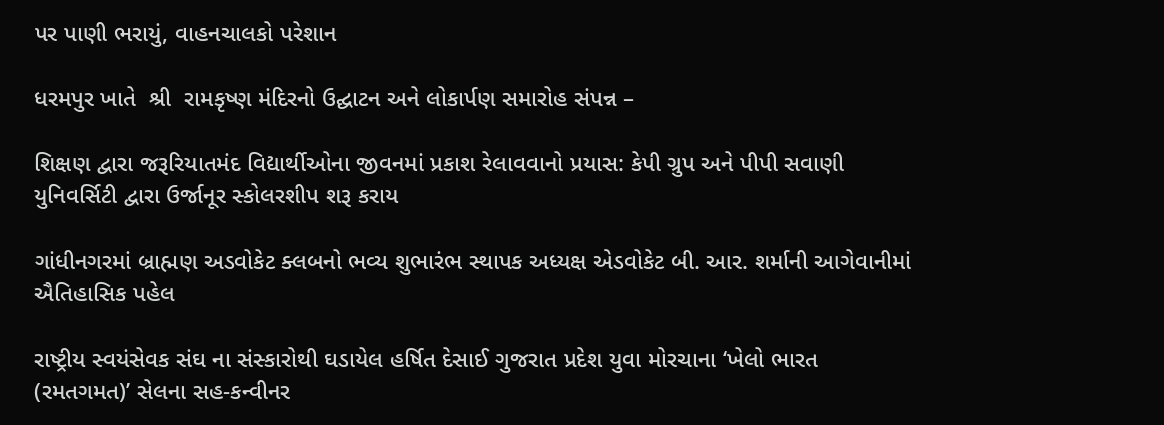પર પાણી ભરાયું, વાહનચાલકો પરેશાન

ધરમપુર ખાતે  શ્રી  રામકૃષ્ણ મંદિરનો ઉદ્ઘાટન અને લોકાર્પણ સમારોહ સંપન્ન –

શિક્ષણ દ્વારા જરૂરિયાતમંદ વિદ્યાર્થીઓના જીવનમાં પ્રકાશ રેલાવવાનો પ્રયાસ: કેપી ગ્રુપ અને પીપી સવાણી યુનિવર્સિટી દ્વારા ઉર્જાનૂર સ્કોલરશીપ શરૂ કરાય

ગાંધીનગરમાં બ્રાહ્મણ અડવોકેટ ક્લબનો ભવ્ય શુભારંભ સ્થાપક અધ્યક્ષ એડવોકેટ બી. આર. શર્માની આગેવાનીમાં ઐતિહાસિક પહેલ

રાષ્ટ્રીય સ્વયંસેવક સંઘ ના સંસ્કારોથી ઘડાયેલ હર્ષિત દેસાઈ ગુજરાત પ્રદેશ યુવા મોરચાના ‘ખેલો ભારત (રમતગમત)’ સેલના સહ-કન્વીનર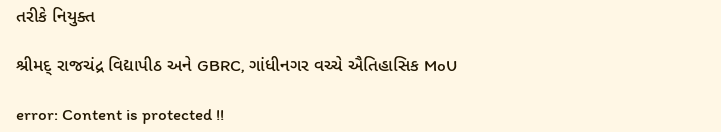તરીકે નિયુક્ત

શ્રીમદ્ રાજચંદ્ર વિદ્યાપીઠ અને GBRC, ગાંધીનગર વચ્ચે ઐતિહાસિક MoU

error: Content is protected !!